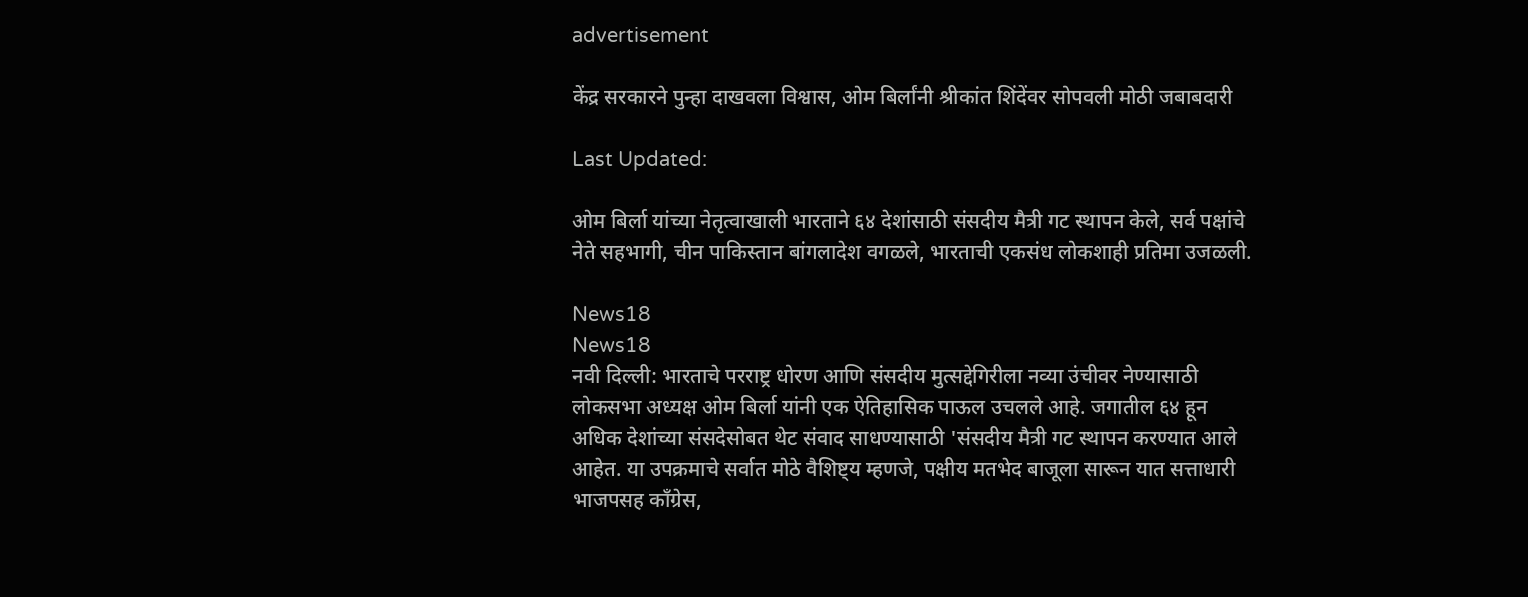advertisement

केंद्र सरकारने पुन्हा दाखवला विश्वास, ओम बिर्लांनी श्रीकांत शिंदेंवर सोपवली मोठी जबाबदारी

Last Updated:

ओम बिर्ला यांच्या नेतृत्वाखाली भारताने ६४ देशांसाठी संसदीय मैत्री गट स्थापन केले, सर्व पक्षांचे नेते सहभागी, चीन पाकिस्तान बांगलादेश वगळले, भारताची एकसंध लोकशाही प्रतिमा उजळली.

News18
News18
नवी दिल्ली: भारताचे परराष्ट्र धोरण आणि संसदीय मुत्सद्देगिरीला नव्या उंचीवर नेण्यासाठी लोकसभा अध्यक्ष ओम बिर्ला यांनी एक ऐतिहासिक पाऊल उचलले आहे. जगातील ६४ हून अधिक देशांच्या संसदेसोबत थेट संवाद साधण्यासाठी 'संसदीय मैत्री गट स्थापन करण्यात आले आहेत. या उपक्रमाचे सर्वात मोठे वैशिष्ट्य म्हणजे, पक्षीय मतभेद बाजूला सारून यात सत्ताधारी भाजपसह काँग्रेस,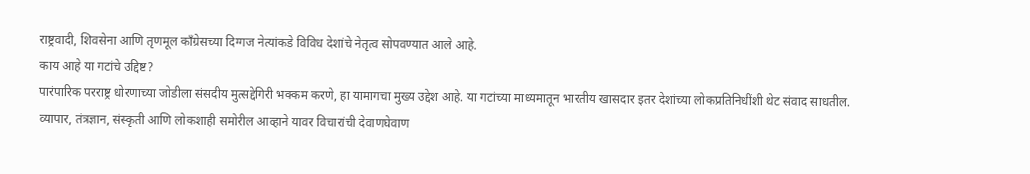राष्ट्रवादी, शिवसेना आणि तृणमूल काँग्रेसच्या दिग्गज नेत्यांकडे विविध देशांचे नेतृत्व सोपवण्यात आले आहे.
काय आहे या गटांचे उद्दिष्ट?
पारंपारिक परराष्ट्र धोरणाच्या जोडीला संसदीय मुत्सद्देगिरी भक्कम करणे, हा यामागचा मुख्य उद्देश आहे. या गटांच्या माध्यमातून भारतीय खासदार इतर देशांच्या लोकप्रतिनिधींशी थेट संवाद साधतील. व्यापार, तंत्रज्ञान, संस्कृती आणि लोकशाही समोरील आव्हाने यावर विचारांची देवाणघेवाण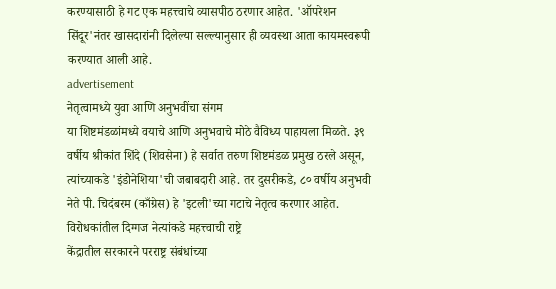करण्यासाठी हे गट एक महत्त्वाचे व्यासपीठ ठरणार आहेत. 'ऑपरेशन सिंदूर'नंतर खासदारांनी दिलेल्या सल्ल्यानुसार ही व्यवस्था आता कायमस्वरूपी करण्यात आली आहे.
advertisement
नेतृत्वामध्ये युवा आणि अनुभवींचा संगम
या शिष्टमंडळांमध्ये वयाचे आणि अनुभवाचे मोठे वैविध्य पाहायला मिळते. ३९ वर्षीय श्रीकांत शिंदे (शिवसेना) हे सर्वात तरुण शिष्टमंडळ प्रमुख ठरले असून, त्यांच्याकडे 'इंडोनेशिया'ची जबाबदारी आहे. तर दुसरीकडे, ८० वर्षीय अनुभवी नेते पी. चिदंबरम (काँग्रेस) हे 'इटली'च्या गटाचे नेतृत्व करणार आहेत.
विरोधकांतील दिग्गज नेत्यांकडे महत्त्वाची राष्ट्रे
केंद्रातील सरकारने परराष्ट्र संबंधांच्या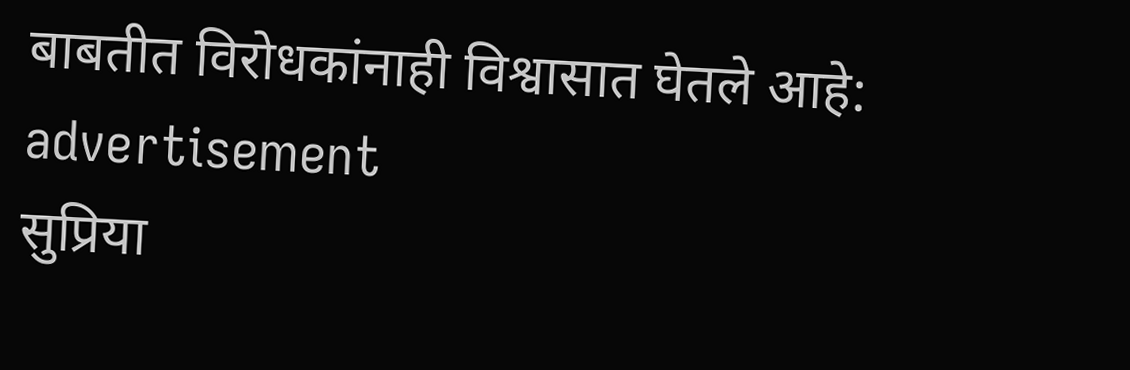बाबतीत विरोधकांनाही विश्वासात घेतले आहे:
advertisement
सुप्रिया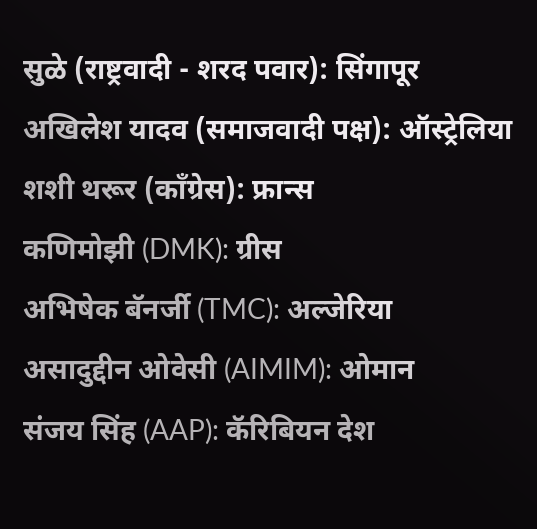सुळे (राष्ट्रवादी - शरद पवार): सिंगापूर
अखिलेश यादव (समाजवादी पक्ष): ऑस्ट्रेलिया
शशी थरूर (काँग्रेस): फ्रान्स
कणिमोझी (DMK): ग्रीस
अभिषेक बॅनर्जी (TMC): अल्जेरिया
असादुद्दीन ओवेसी (AIMIM): ओमान
संजय सिंह (AAP): कॅरिबियन देश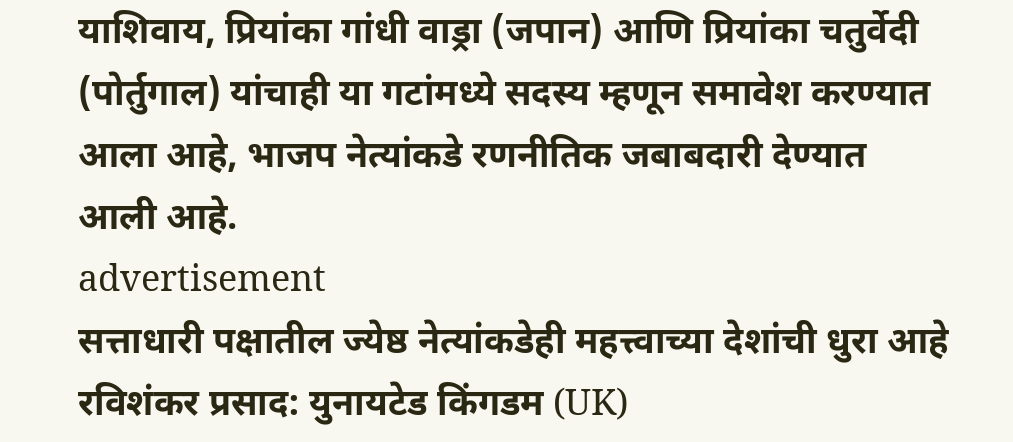याशिवाय, प्रियांका गांधी वाड्रा (जपान) आणि प्रियांका चतुर्वेदी (पोर्तुगाल) यांचाही या गटांमध्ये सदस्य म्हणून समावेश करण्यात आला आहे, भाजप नेत्यांकडे रणनीतिक जबाबदारी देण्यात आली आहे.
advertisement
सत्ताधारी पक्षातील ज्येष्ठ नेत्यांकडेही महत्त्वाच्या देशांची धुरा आहे
रविशंकर प्रसाद: युनायटेड किंगडम (UK)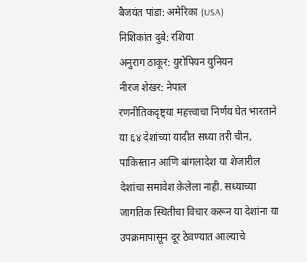बैजयंत पांडा: अमेरिका (USA)
निशिकांत दुबे: रशिया
अनुराग ठाकूर: युरोपियन युनियन
नीरज शेखर: नेपाल
रणनीतिकदृष्ट्या महत्त्वाचा निर्णय घेत भारताने या ६४ देशांच्या यादीत सध्या तरी चीन, पाकिस्तान आणि बांगलादेश या शेजारील देशांचा समावेश केलेला नाही. सध्याच्या जागतिक स्थितीचा विचार करून या देशांना या उपक्रमापासून दूर ठेवण्यात आल्याचे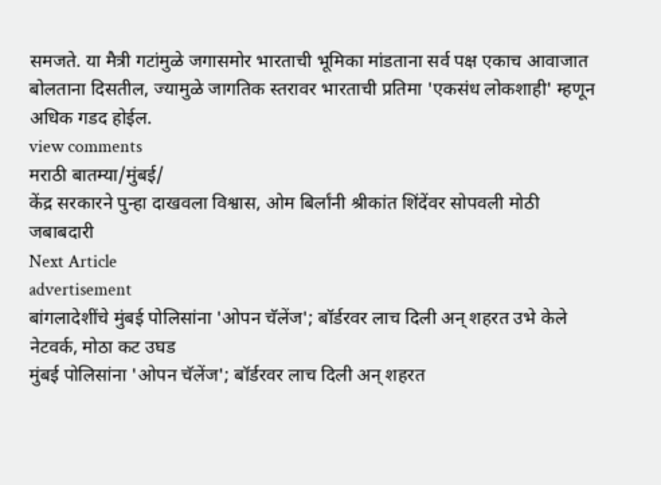समजते. या मैत्री गटांमुळे जगासमोर भारताची भूमिका मांडताना सर्व पक्ष एकाच आवाजात बोलताना दिसतील, ज्यामुळे जागतिक स्तरावर भारताची प्रतिमा 'एकसंध लोकशाही' म्हणून अधिक गडद होईल.
view comments
मराठी बातम्या/मुंबई/
केंद्र सरकारने पुन्हा दाखवला विश्वास, ओम बिर्लांनी श्रीकांत शिंदेंवर सोपवली मोठी जबाबदारी
Next Article
advertisement
बांगलादेशींचे मुंबई पोलिसांना 'ओपन चॅलेंज'; बॉर्डरवर लाच दिली अन् शहरत उभे केले नेटवर्क, मोठा कट उघड
मुंबई पोलिसांना 'ओपन चॅलेंज'; बॉर्डरवर लाच दिली अन् शहरत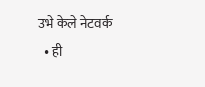उभे केले नेटवर्क
  • ही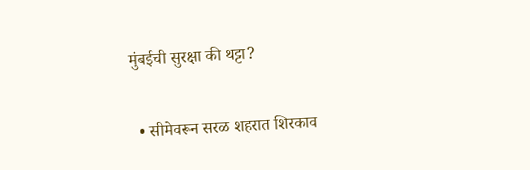मुंबईची सुरक्षा की थट्टा?

  • सीमेवरून सरळ शहरात शिरकाव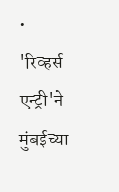• 'रिव्हर्स एन्ट्री'ने मुंबईच्या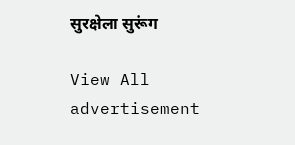सुरक्षेला सुरूंग

View All
advertisement